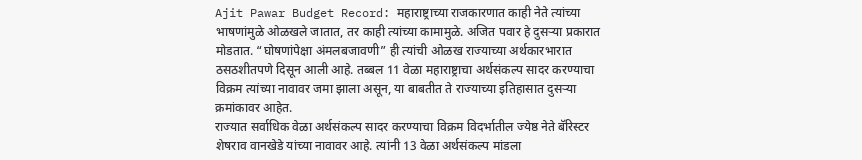Ajit Pawar Budget Record: महाराष्ट्राच्या राजकारणात काही नेते त्यांच्या भाषणांमुळे ओळखले जातात, तर काही त्यांच्या कामामुळे. अजित पवार हे दुसऱ्या प्रकारात मोडतात. “घोषणांपेक्षा अंमलबजावणी” ही त्यांची ओळख राज्याच्या अर्थकारभारात ठसठशीतपणे दिसून आली आहे. तब्बल 11 वेळा महाराष्ट्राचा अर्थसंकल्प सादर करण्याचा विक्रम त्यांच्या नावावर जमा झाला असून, या बाबतीत ते राज्याच्या इतिहासात दुसऱ्या क्रमांकावर आहेत.
राज्यात सर्वाधिक वेळा अर्थसंकल्प सादर करण्याचा विक्रम विदर्भातील ज्येष्ठ नेते बॅरिस्टर शेषराव वानखेडे यांच्या नावावर आहे. त्यांनी 13 वेळा अर्थसंकल्प मांडला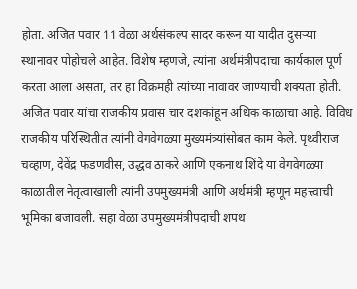होता. अजित पवार 11 वेळा अर्थसंकल्प सादर करून या यादीत दुसऱ्या स्थानावर पोहोचले आहेत. विशेष म्हणजे, त्यांना अर्थमंत्रीपदाचा कार्यकाल पूर्ण करता आला असता, तर हा विक्रमही त्यांच्या नावावर जाण्याची शक्यता होती.
अजित पवार यांचा राजकीय प्रवास चार दशकांहून अधिक काळाचा आहे. विविध राजकीय परिस्थितीत त्यांनी वेगवेगळ्या मुख्यमंत्र्यांसोबत काम केले. पृथ्वीराज चव्हाण, देवेंद्र फडणवीस, उद्धव ठाकरे आणि एकनाथ शिंदे या वेगवेगळ्या काळातील नेतृत्वाखाली त्यांनी उपमुख्यमंत्री आणि अर्थमंत्री म्हणून महत्त्वाची भूमिका बजावली. सहा वेळा उपमुख्यमंत्रीपदाची शपथ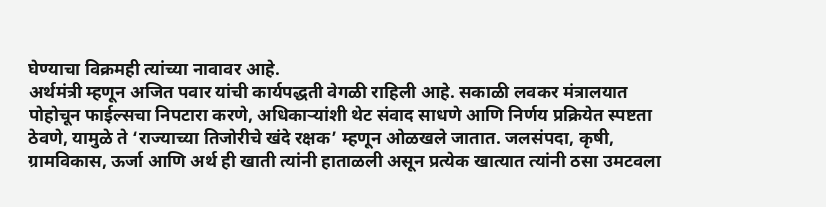घेण्याचा विक्रमही त्यांच्या नावावर आहे.
अर्थमंत्री म्हणून अजित पवार यांची कार्यपद्धती वेगळी राहिली आहे. सकाळी लवकर मंत्रालयात पोहोचून फाईल्सचा निपटारा करणे, अधिकाऱ्यांशी थेट संवाद साधणे आणि निर्णय प्रक्रियेत स्पष्टता ठेवणे, यामुळे ते ‘राज्याच्या तिजोरीचे खंदे रक्षक’ म्हणून ओळखले जातात. जलसंपदा, कृषी, ग्रामविकास, ऊर्जा आणि अर्थ ही खाती त्यांनी हाताळली असून प्रत्येक खात्यात त्यांनी ठसा उमटवला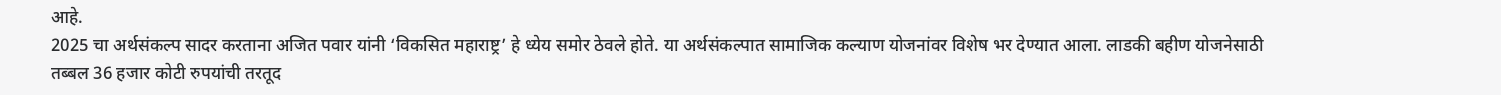आहे.
2025 चा अर्थसंकल्प सादर करताना अजित पवार यांनी ‘विकसित महाराष्ट्र’ हे ध्येय समोर ठेवले होते. या अर्थसंकल्पात सामाजिक कल्याण योजनांवर विशेष भर देण्यात आला. लाडकी बहीण योजनेसाठी तब्बल 36 हजार कोटी रुपयांची तरतूद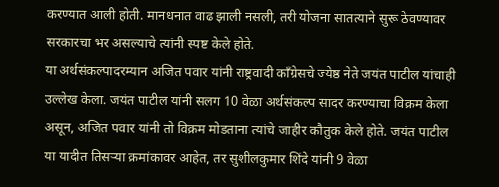करण्यात आली होती. मानधनात वाढ झाली नसली, तरी योजना सातत्याने सुरू ठेवण्यावर सरकारचा भर असल्याचे त्यांनी स्पष्ट केले होते.
या अर्थसंकल्पादरम्यान अजित पवार यांनी राष्ट्रवादी काँग्रेसचे ज्येष्ठ नेते जयंत पाटील यांचाही उल्लेख केला. जयंत पाटील यांनी सलग 10 वेळा अर्थसंकल्प सादर करण्याचा विक्रम केला असून, अजित पवार यांनी तो विक्रम मोडताना त्यांचे जाहीर कौतुक केले होते. जयंत पाटील या यादीत तिसऱ्या क्रमांकावर आहेत, तर सुशीलकुमार शिंदे यांनी 9 वेळा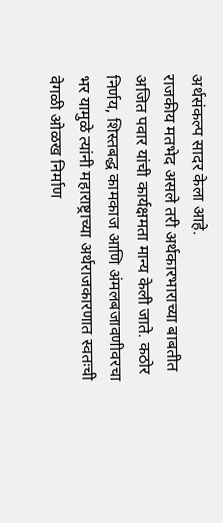अर्थसंकल्प सादर केला आहे.
राजकीय मतभेद असले तरी अर्थकारभाराच्या बाबतीत अजित पवार यांची कार्यक्षमता मान्य केली जाते. कठोर निर्णय, शिस्तबद्ध कामकाज आणि अंमलबजावणीवरचा भर यामुळे त्यांनी महाराष्ट्राच्या अर्थराजकारणात स्वतःची वेगळी ओळख निर्माण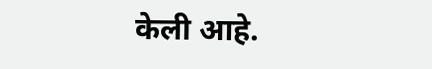केली आहे.